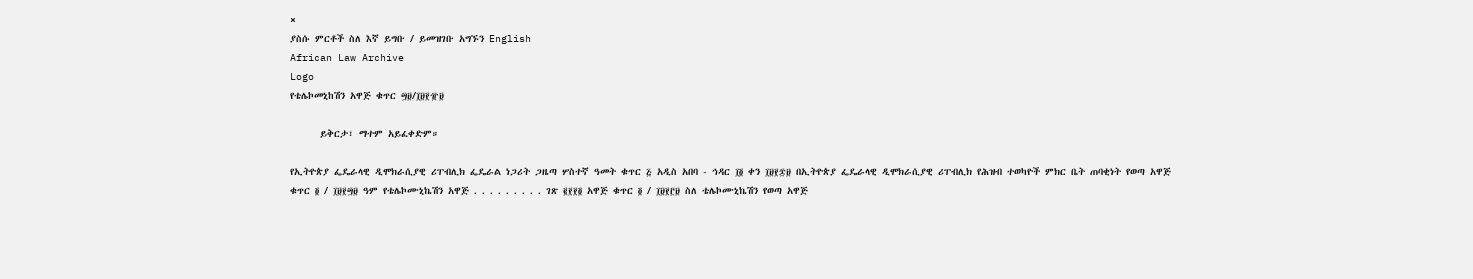×
ያስሱ ምርቶች ስለ እኛ ይግቡ / ይመዝገቡ አግኙን English
African Law Archive
Logo
የቴሌኮመኒከሽን አዋጅ ቁጥር ፵፱/፲፱፻፹፱

      ይቅርታ፣ ማተም አይፈቀድም።

የኢትዮጵያ ፌዴራላዊ ዲሞክራሲያዊ ሪፐብሊክ ፌዴራል ነጋሪት ጋዜጣ ሦስተኛ ዓመት ቁጥር ፭ አዲስ አበባ - ኅዳር ፲፬ ቀን ፲፱፻፷፱ በኢትዮጵያ ፌዴራላዊ ዲሞክራሲያዊ ሪፐብሊክ የሕዝብ ተወካዮች ምክር ቤት ጠባቂነት የወጣ አዋጅ ቁጥር ፬ / ፲፱፻፵፱ ዓም የቴሌኮሙኒኬሽን አዋጅ . . . . . . . . . ገጽ ፪፻፻፬ አዋጅ ቁጥር ፬ / ፲፱፻፫፱ ስለ ቴሌኮሙኒኬሽን የወጣ አዋጅ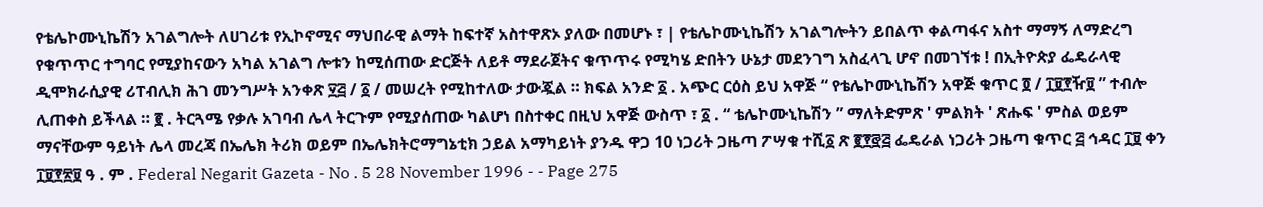የቴሌኮሙኒኬሽን አገልግሎት ለሀገሪቱ የኢኮኖሚና ማህበራዊ ልማት ከፍተኛ አስተዋጽኦ ያለው በመሆኑ ፣ | የቴሌኮሙኒኬሽን አገልግሎትን ይበልጥ ቀልጣፋና አስተ ማማኝ ለማድረግ የቁጥጥር ተግባር የሚያከናውን አካል አገልግ ሎቱን ከሚሰጠው ድርጅት ለይቶ ማደራጀትና ቁጥጥሩ የሚካሄ ድበትን ሁኔታ መደንገግ አስፈላጊ ሆኖ በመገኘቱ ! በኢትዮጵያ ፌዴራላዊ ዲሞክራሲያዊ ሪፐብሊክ ሕገ መንግሥት አንቀጽ ፶፭ / ፩ / መሠረት የሚከተለው ታውጇል ። ክፍል አንድ ፩ . አጭር ርዕስ ይህ አዋጅ “ የቴሌኮሙኒኬሽን አዋጅ ቁጥር ፬ / ፲፱፻ዥ፱ ” ተብሎ ሊጠቀስ ይችላል ። ፪ . ትርጓሜ የቃሉ አገባብ ሌላ ትርጉም የሚያሰጠው ካልሆነ በስተቀር በዚህ አዋጅ ውስጥ ፣ ፩ . “ ቴሌኮሙኒኬሽን ” ማለትድምጽ ' ምልክት ' ጽሑፍ ' ምስል ወይም ማናቸውም ዓይነት ሌላ መረጃ በኤሌክ ትሪክ ወይም በኤሌክትሮማግኔቲክ ኃይል አማካይነት ያንዱ ዋጋ 10 ነጋሪት ጋዜጣ ፖሣቁ ተሺ፩ ጽ ፪፻፸፭ ፌዴራል ነጋሪት ጋዜጣ ቁጥር ፭ ኅዳር ፲፱ ቀን ፲፱፻፳፱ ዓ . ም . Federal Negarit Gazeta - No . 5 28 November 1996 - - Page 275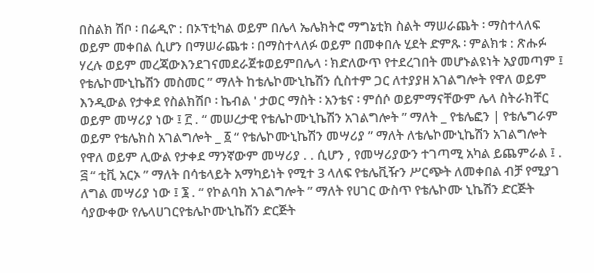በስልክ ሽቦ ፡ በሬዲዮ : በኦፕቲካል ወይም በሌላ ኤሌክትሮ ማግኔቲክ ስልት ማሠራጨት ፡ ማስተላለፍ ወይም መቀበል ሲሆን በማሠራጨቱ ፡ በማስተላለፉ ወይም በመቀበሉ ሂደት ድምጹ ፡ ምልክቱ : ጽሑፉ ሃረሉ ወይም መረጃውእንደገናመደራጀቱወይምበሌላ ፡ ክድለውጥ የተደረገበት መሆኑልዩነት አያመጣም ፤ የቴሌኮሙኒኬሽን መስመር ” ማለት ከቴሌኮሙኒኬሽን ሲስተም ጋር ለተያያዘ አገልግሎት የዋለ ወይም እንዲውል የታቀደ የስልክሽቦ ፡ ኬብል ' ታወር ማስት ፡ አንቴና ፡ ምሰሶ ወይምማናቸውም ሌላ ስትራክቸር ወይም መሣሪያ ነው ፤ ፫ . “ መሠረታዊ የቴሌኮሙኒኬሽን አገልግሎት ” ማለት _ የቴሌፎን | የቴሌግራም ወይም የቴሌክስ አገልግሎት _ ፩ “ የቴሌኮሙኒኬሽን መሣሪያ ” ማለት ለቴሌኮሙኒኬሽን አገልግሎት የዋለ ወይም ሊውል የታቀደ ማንኛውም መሣሪያ . . ሲሆን , የመሣሪያውን ተገጣሚ አካል ይጨምራል ፤ . ፭ “ ቲቪ አርኦ ” ማለት በሳቴላይት አማካይነት የሚተ 3 ላለፍ የቴሌቪዥን ሥርጭት ለመቀበል ብቻ የሚያገ ለግል መሣሪያ ነው ፤ ፮ . “ የኮልባክ አገልግሎት ” ማለት የሀገር ውስጥ የቴሌኮሙ ኒኬሽን ድርጅት ሳያውቀው የሌላሀገርየቴሌኮሙኒኬሽን ድርጅት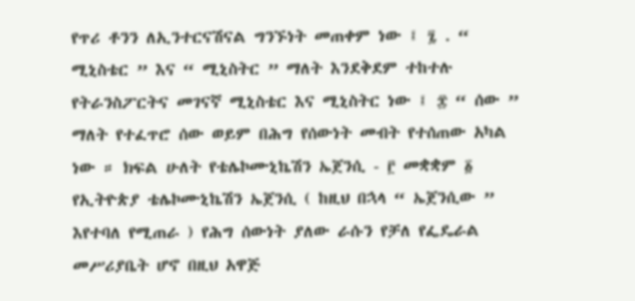የጥሪ ቶንን ለኢንተርናሽናል ግንኙነት መጠቀም ነው ፤ ፯ . “ ሚኒስቴር ” እና “ ሚኒስትር ” ማለት እንደቅደም ተከተሉ የትራንስፖርትና መገናኛ ሚኒስቴር እና ሚኒስትር ነው ፤ ፰ “ ሰው ” ማለት የተፈጥሮ ሰው ወይም በሕግ የሰውነት መብት የተሰጠው አካል ነው ። ክፍል ሁለት የቴሌኮሙኒኬሽን ኤጀንሲ - ፫ መቋቋም ፩ የኢትዮጵያ ቴሌኮሙኒኬሽን ኤጀንሲ ( ከዚህ በኋላ “ ኤጀንሲው ” እየተባለ የሚጠራ ) የሕግ ሰውነት ያለው ራሱን የቻለ የፌዴራል መሥሪያቤት ሆኖ በዚህ አዋጅ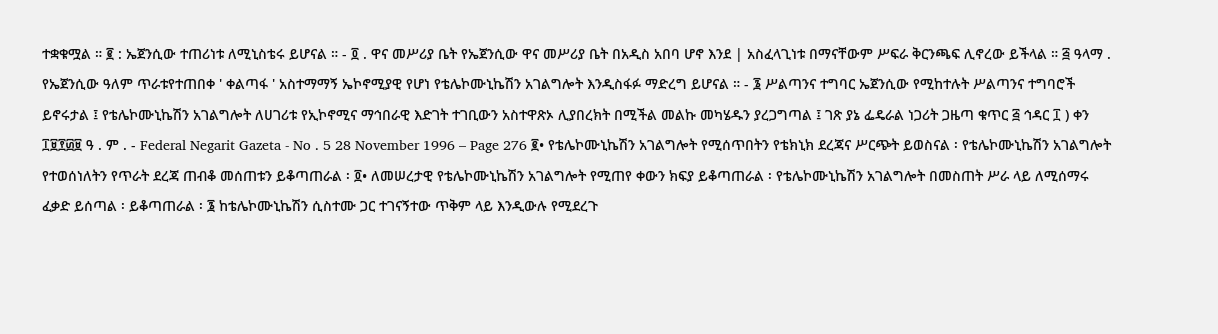ተቋቁሟል ። ፪ : ኤጀንሲው ተጠሪነቱ ለሚኒስቴሩ ይሆናል ። - ፬ . ዋና መሥሪያ ቤት የኤጀንሲው ዋና መሥሪያ ቤት በአዲስ አበባ ሆኖ እንደ | አስፈላጊነቱ በማናቸውም ሥፍራ ቅርንጫፍ ሊኖረው ይችላል ። ፭ ዓላማ . የኤጀንሲው ዓለም ጥራቱየተጠበቀ ' ቀልጣፋ ' አስተማማኝ ኤኮኖሚያዊ የሆነ የቴሌኮሙኒኬሽን አገልግሎት እንዲስፋፉ ማድረግ ይሆናል ። - ፮ ሥልጣንና ተግባር ኤጀንሲው የሚከተሉት ሥልጣንና ተግባሮች ይኖሩታል ፤ የቴሌኮሙኒኬሽን አገልግሎት ለሀገሪቱ የኢኮኖሚና ማኅበራዊ እድገት ተገቢውን አስተዋጽኦ ሊያበረክት በሚችል መልኩ መካሄዱን ያረጋግጣል ፤ ገጽ ያኔ ፌዴራል ነጋሪት ጋዜጣ ቁጥር ፭ ኅዳር ፲ ) ቀን ፲፱፻፴፱ ዓ . ም . - Federal Negarit Gazeta - No . 5 28 November 1996 – Page 276 ፪• የቴሌኮሙኒኬሽን አገልግሎት የሚሰጥበትን የቴክኒክ ደረጃና ሥርጭት ይወስናል ፡ የቴሌኮሙኒኬሽን አገልግሎት የተወሰነለትን የጥራት ደረጃ ጠብቆ መሰጠቱን ይቆጣጠራል ፡ ፬• ለመሠረታዊ የቴሌኮሙኒኬሽን አገልግሎት የሚጠየ ቀውን ክፍያ ይቆጣጠራል ፡ የቴሌኮሙኒኬሽን አገልግሎት በመስጠት ሥራ ላይ ለሚሰማሩ ፈቃድ ይሰጣል ፡ ይቆጣጠራል ፡ ፮ ከቴሌኮሙኒኬሽን ሲስተሙ ጋር ተገናኝተው ጥቅም ላይ እንዲውሉ የሚደረጉ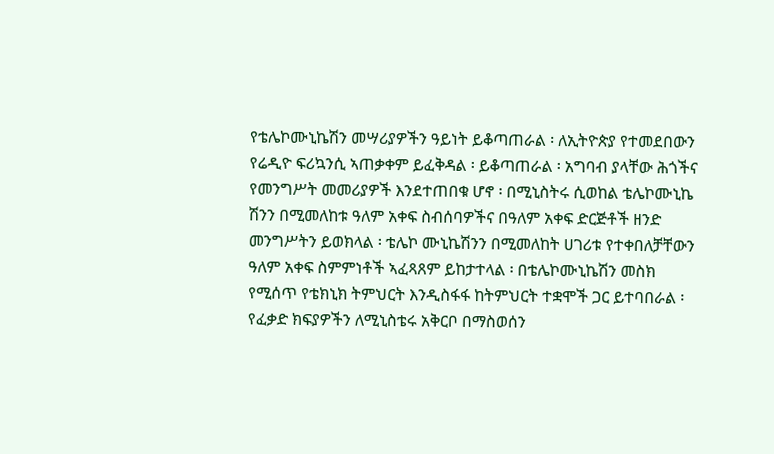የቴሌኮሙኒኬሽን መሣሪያዎችን ዓይነት ይቆጣጠራል ፡ ለኢትዮጵያ የተመደበውን የሬዲዮ ፍሪኳንሲ ኣጠቃቀም ይፈቅዳል ፡ ይቆጣጠራል ፡ አግባብ ያላቸው ሕጎችና የመንግሥት መመሪያዎች እንደተጠበቁ ሆኖ ፡ በሚኒስትሩ ሲወከል ቴሌኮሙኒኬ ሽንን በሚመለከቱ ዓለም አቀፍ ስብሰባዎችና በዓለም አቀፍ ድርጅቶች ዘንድ መንግሥትን ይወክላል ፡ ቴሌኮ ሙኒኬሽንን በሚመለከት ሀገሪቱ የተቀበለቻቸውን ዓለም አቀፍ ስምምነቶች ኣፈጻጸም ይከታተላል ፡ በቴሌኮሙኒኬሽን መስክ የሚሰጥ የቴክኒክ ትምህርት እንዲስፋፋ ከትምህርት ተቋሞች ጋር ይተባበራል ፡ የፈቃድ ክፍያዎችን ለሚኒስቴሩ አቅርቦ በማስወሰን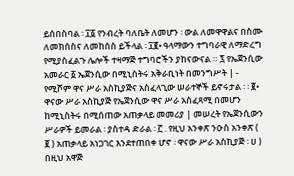ይሰበስባል ፡ ፲፩ የንብረት ባለቤት ለመሆን ፡ ውል ለመዋዋልና በስሙ ለመክሰስና ለመከሰስ ይችላል ፡ ፲፪• ዓላማውን ተግባራዊ ለማድረግ የሚያስፈልጉ ሌሎች ተዛማጅ ተግባሮችን ያከናውናል ። ፯ የኤጀንሲው አመራር ፩ ኤጀንሲው በሚኒስትሩ አቅራቢነት በመንግሥት | - የሚሾም ዋና ሥራ አስኪያጅና አስፈላጊው ሠራተኞች ይኖሩታል ፡ ፡ ፪• ዋናው ሥራ አስኪያጅ የኤጀንሲው ዋና ሥራ አስፈጻሚ በመሆን ከሚኒስትሩ በሚሰጠው አጠቃላይ መመሪያ | መሠረት የኤጀንሲውን ሥራዎች ይመራል ፡ ያስተዳ ድራል ፡ ፫ . የዚህ አንቀጽ ንዑስ አንቀጽ ( ፪ ) አጠቃላይ አነጋገር እንደተጠበቀ ሆኖ ፡ ዋናው ሥራ አስኪያጅ ፡ ሀ ) በዚህ አዋጅ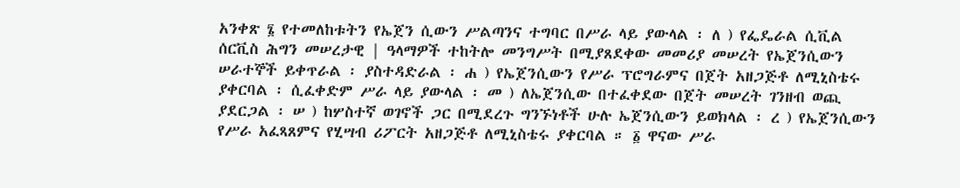አንቀጽ ፮ የተመለከቱትን የኤጀን ሲውን ሥልጣንና ተግባር በሥራ ላይ ያውላል ፡ ለ ) የፌዴራል ሲቪል ሰርቪስ ሕግን መሠረታዊ | ዓላማዎች ተከትሎ መንግሥት በሚያጸደቀው መመሪያ መሠረት የኤጀንሲውን ሠራተኞች ይቀጥራል ፡ ያስተዳድራል ፡ ሐ ) የኤጀንሲውን የሥራ ፕሮግራምና በጀት አዘጋጅቶ ለሚኒስቴሩ ያቀርባል ፡ ሲፈቀድም ሥራ ላይ ያውላል ፡ መ ) ለኤጀንሲው በተፈቀደው በጀት መሠረት ገንዘብ ወጪ ያደርጋል ፡ ሠ ) ከሦስተኛ ወገኖች ጋር በሚደረጉ ግንኙነቶች ሁሉ ኤጀንሲውን ይወክላል ፡ ረ ) የኤጀንሲውን የሥራ አፈጻጸምና የሂሣብ ሪፖርት አዘጋጅቶ ለሚኒስቴሩ ያቀርባል ። ፩ ዋናው ሥራ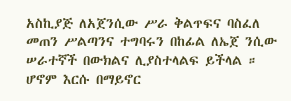አስኪያጅ ለአጀንሲው ሥራ ቅልጥፍና ባስፈለ መጠን ሥልጣንና ተግባሩን በከፊል ለኤጀ ንሲው ሠራተኛች በውክልና ሊያስተላልፍ ይችላል ። ሆኖም እርሱ በማይኖር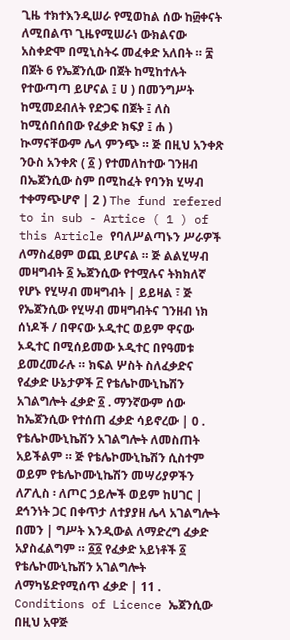ጊዜ ተክተእንዲሠራ የሚወከል ሰው ከ፴ቀናት ለሚበልጥ ጊዜየሚሠራነ ውክልናው አስቀድሞ በሚኒስትሩ መፈቀድ አለበት ። ፰ በጀት 6 የኤጀንሲው በጀት ከሚከተሉት የተውጣጣ ይሆናል ፤ ሀ ) በመንግሥት ከሚመደብለት የድጋፍ በጀት ፤ ለስ ከሚሰበሰበው የፈቃድ ክፍያ ፤ ሐ ) ኲማናቸውም ሌላ ምንጭ ። ጅ በዚህ አንቀጽ ንዑስ አንቀጽ ( ፩ ) የተመለከተው ገንዘብ በኤጀንሲው ስም በሚከፈት የባንክ ሂሣብ ተቀማጭሆኖ | 2 ) The fund refered to in sub - Artice ( 1 ) of this Article የባለሥልጣኑን ሥራዎች ለማስፈፀም ወጪ ይሆናል ። ጅ ልልሂሣብ መዛግብት ፩ ኤጀንሲው የተሟሉና ትክክለኛ የሆኑ የሂሣብ መዛግብት | ይይዛል ፣ ጅ የኤጀንሲው የሂሣብ መዛግብትና ገንዘብ ነክ ሰነዶች / በዋናው ኦዲተር ወይም ዋናው ኦዲተር በሚሰይመው ኦዲተር በየዓመቱ ይመረመራሉ ። ክፍል ሦስት ስለፈቃድና የፈቃድ ሁኔታዎች ፫ የቴሌኮሙኒኬሽን አገልግሎት ፈቃድ ፩ . ማንኛውም ሰው ከኤጀንሲው የተሰጠ ፈቃድ ሳይኖረው | 0 . የቴሌኮሙኒኬሽን አገልግሎት ለመስጠት አይችልም ። ጅ የቴሌኮሙኒኬሽን ሲስተም ወይም የቴሌኮሙኒኬሽን መሣሪያዎችን ለፖሊስ ፡ ለጦር ኃይሎች ወይም ከሀገር | ደኅንነት ጋር በቀጥታ ለተያያዘ ሌላ አገልግሎት በመን | ግሥት እንዲውል ለማድረግ ፈቃድ አያስፈልግም ። ፩፩ የፈቃድ አይነቶች ፩ የቴሌኮሙኒኬሽን አገልግሎት ለማካሄድየሚሰጥ ፈቃድ | 11 . Conditions of Licence ኤጀንሲው በዚህ አዋጅ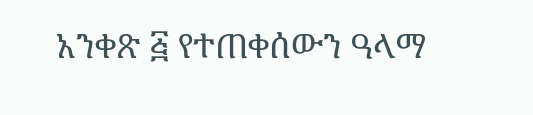አንቀጽ ፭ የተጠቀሰውን ዓላማ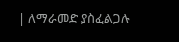| ለማራመድ ያስፈልጋሉ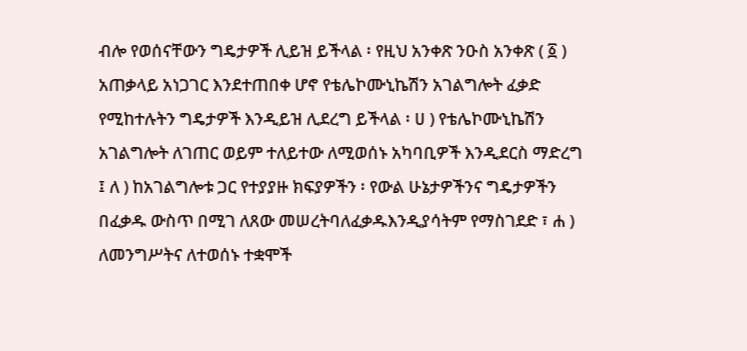ብሎ የወሰናቸውን ግዴታዎች ሊይዝ ይችላል ፡ የዚህ አንቀጽ ንዑስ አንቀጽ ( ፩ ) አጠቃላይ አነጋገር እንደተጠበቀ ሆኖ የቴሌኮሙኒኬሽን አገልግሎት ፈቃድ የሚከተሉትን ግዴታዎች እንዲይዝ ሊደረግ ይችላል ፡ ሀ ) የቴሌኮሙኒኬሽን አገልግሎት ለገጠር ወይም ተለይተው ለሚወሰኑ አካባቢዎች እንዲደርስ ማድረግ ፤ ለ ) ከአገልግሎቱ ጋር የተያያዙ ክፍያዎችን ፡ የውል ሁኔታዎችንና ግዴታዎችን በፈቃዱ ውስጥ በሚገ ለጸው መሠረትባለፈቃዱእንዲያሳትም የማስገደድ ፣ ሐ ) ለመንግሥትና ለተወሰኑ ተቋሞች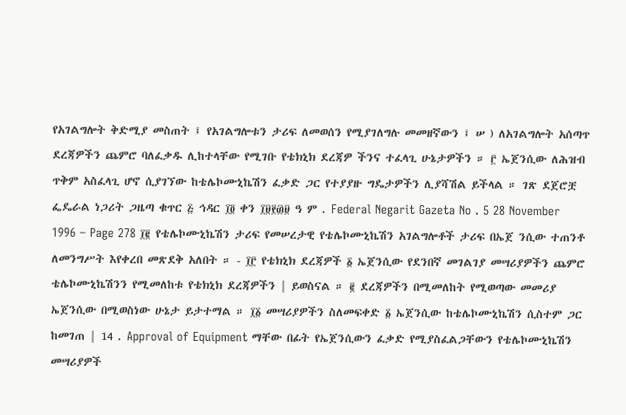የአገልግሎት ቅድሚያ መስጠት ፤ የአገልግሎቱን ታሪፍ ለመወሰን የሚያገለግሉ መመዘኛውን ፤ ሠ ) ለአገልግሎት አሰጣጥ ደረጃዎችን ጨምሮ ባለፈቃዱ ሊከተላቸው የሚገቡ የቴክኒክ ደረጃዎ ችንና ተፈላጊ ሁኔታዎችን ። ፫ ኤጀንሲው ለሕዝብ ጥቅም አስፈላጊ ሆኖ ሲያገኘው ከቴሌኮሙኒኬሽን ፈቃድ ጋር የተያያዙ ግዴታዎችን ሊያሻሽል ይችላል ። ገጽ ደጀሮቿ ፌዴራል ነጋሪት ጋዜጣ ቁጥር ፭ ኅዳር ፲፬ ቀን ፲፱፻፴፱ ዓ ም . Federal Negarit Gazeta No . 5 28 November 1996 – Page 278 ፲፪ የቴሌኮሙኒኬሽን ታሪፍ የመሠረታዊ የቴሌኮሙኒኬሽን አገልግሎቶች ታሪፍ በኤጀ ንሲው ተጠንቶ ለመንግሥት እየቀረበ መጽደቅ አለበት ። - ፲፫ የቴክኒክ ደረጃዎች ፩ ኤጀንሲው የደንበኛ መገልገያ መሣሪያዎችን ጨምሮ ቴሌኮሙኒኬሽንን የሚመለከቱ የቴክኒክ ደረጃዎችን | ይወስናል ። ፪ ደረጃዎችን በሚመለከት የሚወጣው መመሪያ ኤጀንሲው በሚወስነው ሁኔታ ይታተማል ። ፲፩ መሣሪያዎችን ስለመፍቀድ ፩ ኤጀንሲው ከቴሌኮሙኒኬሽን ሲስተም ጋር ከመገጠ | 14 . Approval of Equipment ማቸው በፊት የኤጀንሲውን ፈቃድ የሚያስፈልጋቸውን የቴሌኮሙኒኬሽን መሣሪያዎች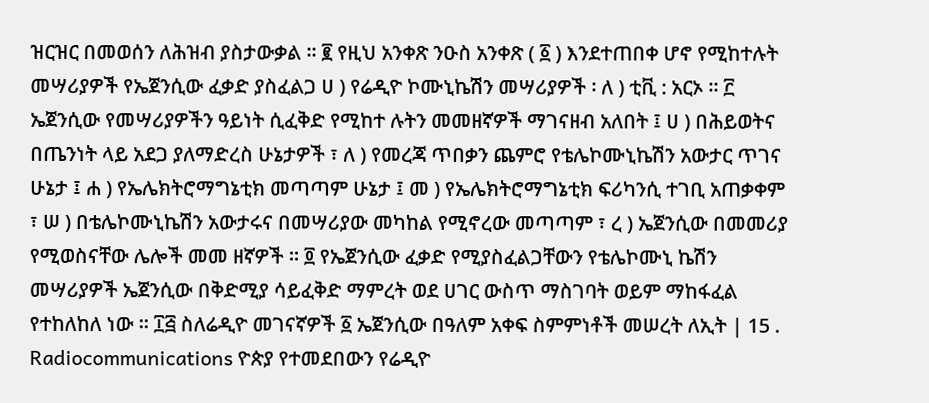ዝርዝር በመወሰን ለሕዝብ ያስታውቃል ። ፪ የዚህ አንቀጽ ንዑስ አንቀጽ ( ፩ ) እንደተጠበቀ ሆኖ የሚከተሉት መሣሪያዎች የኤጀንሲው ፈቃድ ያስፈልጋ ሀ ) የሬዲዮ ኮሙኒኬሽን መሣሪያዎች ፡ ለ ) ቲቪ : አርኦ ። ፫ ኤጀንሲው የመሣሪያዎችን ዓይነት ሲፈቅድ የሚከተ ሉትን መመዘኛዎች ማገናዘብ አለበት ፤ ሀ ) በሕይወትና በጤንነት ላይ አደጋ ያለማድረስ ሁኔታዎች ፣ ለ ) የመረጃ ጥበቃን ጨምሮ የቴሌኮሙኒኬሽን አውታር ጥገና ሁኔታ ፤ ሐ ) የኤሌክትሮማግኔቲክ መጣጣም ሁኔታ ፤ መ ) የኤሌክትሮማግኔቲክ ፍሪካንሲ ተገቢ አጠቃቀም ፣ ሠ ) በቴሌኮሙኒኬሽን አውታሩና በመሣሪያው መካከል የሚኖረው መጣጣም ፣ ረ ) ኤጀንሲው በመመሪያ የሚወስናቸው ሌሎች መመ ዘኛዎች ። ፬ የኤጀንሲው ፈቃድ የሚያስፈልጋቸውን የቴሌኮሙኒ ኬሽን መሣሪያዎች ኤጀንሲው በቅድሚያ ሳይፈቅድ ማምረት ወደ ሀገር ውስጥ ማስገባት ወይም ማከፋፈል የተከለከለ ነው ። ፲፭ ስለሬዲዮ መገናኛዎች ፩ ኤጀንሲው በዓለም አቀፍ ስምምነቶች መሠረት ለኢት | 15 . Radiocommunications ዮጵያ የተመደበውን የሬዲዮ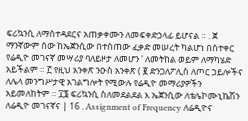ፍሪኳንሲ ለማስተዳደርና አጠቃቀሙን ለመፍቀድኃላፊ ይሆናል ። . ጀ ማንኛውም ሰው ከኤጀንሲው በተሰጠው ፈቃድ መሠረት ካልሆነ በስተቀር የሬዲዮ መገናኛ መሣሪያ ባለይዞታ ለመሆን ' ለመትከል ወይም ለማካሄድ አይችልም ። ፫ የዚህ አንቀጽ ንዑስ አንቀጽ ( ፪ ድንጋለፖሊስ ለጦር ኃይሎችና ለሌላ መንግሥታዊ አገልግሎት የሚውሉ የሬዲዮ መማሪያዎችን አይመለከትም ። ፲፮ ፍሪኳንሲ ስለመደልደል እ ኤጀንሲው ለቴሌኮሙኒኬሽን ለሬዲዮ መገናኛና | 16 . Assignment of Frequency ለሬዲዮና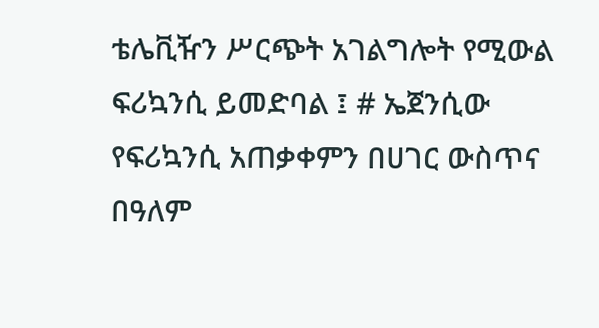ቴሌቪዥን ሥርጭት አገልግሎት የሚውል ፍሪኳንሲ ይመድባል ፤ # ኤጀንሲው የፍሪኳንሲ አጠቃቀምን በሀገር ውስጥና በዓለም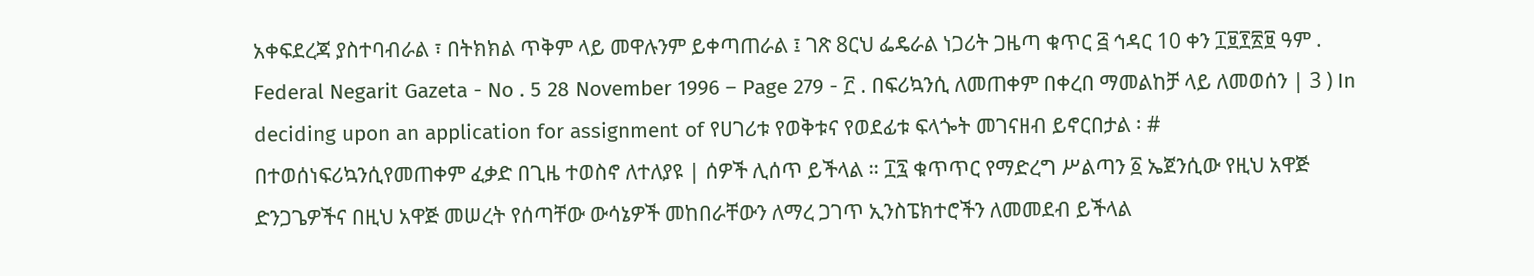አቀፍደረጃ ያስተባብራል ፣ በትክክል ጥቅም ላይ መዋሉንም ይቀጣጠራል ፤ ገጽ 8ርህ ፌዴራል ነጋሪት ጋዜጣ ቁጥር ፭ ኅዳር 10 ቀን ፲፱፻፳፱ ዓም . Federal Negarit Gazeta - No . 5 28 November 1996 – Page 279 - ፫ . በፍሪኳንሲ ለመጠቀም በቀረበ ማመልከቻ ላይ ለመወሰን | 3 ) In deciding upon an application for assignment of የሀገሪቱ የወቅቱና የወደፊቱ ፍላጐት መገናዘብ ይኖርበታል ፡ # በተወሰነፍሪኳንሲየመጠቀም ፈቃድ በጊዜ ተወስኖ ለተለያዩ | ሰዎች ሊሰጥ ይችላል ። ፲፯ ቁጥጥር የማድረግ ሥልጣን ፩ ኤጀንሲው የዚህ አዋጅ ድንጋጌዎችና በዚህ አዋጅ መሠረት የሰጣቸው ውሳኔዎች መከበራቸውን ለማረ ጋገጥ ኢንስፔክተሮችን ለመመደብ ይችላል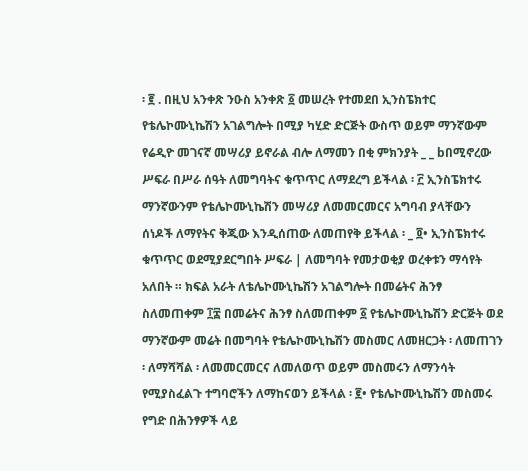፡ ፪ . በዚህ አንቀጽ ንዑስ አንቀጽ ፩ መሠረት የተመደበ ኢንስፔክተር የቴሌኮሙኒኬሽን አገልግሎት በሚያ ካሂድ ድርጅት ውስጥ ወይም ማንኛውም የሬዲዮ መገናኛ መሣሪያ ይኖራል ብሎ ለማመን በቂ ምክንያት _ _ bበሚኖረው ሥፍራ በሥራ ሰዓት ለመግባትና ቁጥጥር ለማደረግ ይችላል ፡ ፫ ኢንስፔክተሩ ማንኛውንም የቴሌኮሙኒኬሽን መሣሪያ ለመመርመርና አግባብ ያላቸውን ሰነዶች ለማየትና ቅጂው እንዲሰጠው ለመጠየቅ ይችላል ፡ _ ፬• ኢንስፔክተሩ ቁጥጥር ወደሚያደርግበት ሥፍራ | ለመግባት የመታወቂያ ወረቀቱን ማሳየት አለበት ። ክፍል አራት ለቴሌኮሙኒኬሽን አገልግሎት በመሬትና ሕንፃ ስለመጠቀም ፲፰ በመሬትና ሕንፃ ስለመጠቀም ፩ የቴሌኮሙኒኬሽን ድርጅት ወደ ማንኛውም መሬት በመግባት የቴሌኮሙኒኬሽን መስመር ለመዘርጋት ፡ ለመጠገን ፡ ለማሻሻል ፡ ለመመርመርና ለመለወጥ ወይም መስመሩን ለማንሳት የሚያስፈልጉ ተግባሮችን ለማከናወን ይችላል ፡ ፪• የቴሌኮሙኒኬሽን መስመሩ የግድ በሕንፃዎች ላይ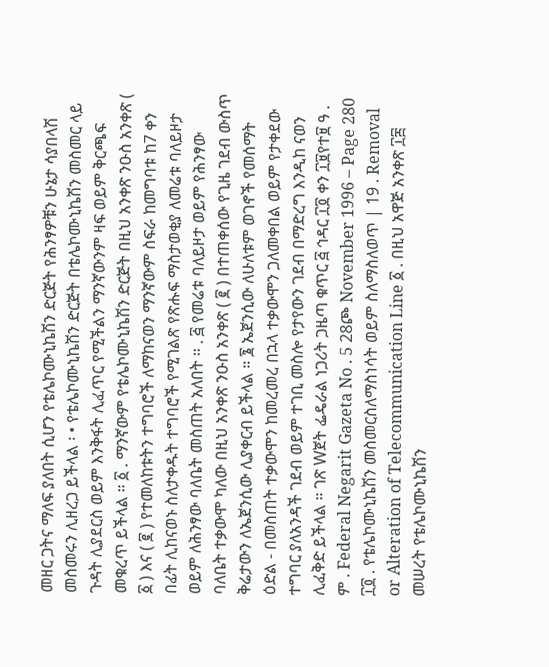መዘር ጋትና ማለፍ ያለበት ሲሆን የቴሌኮሙኒኬሽን ድርጅት የሕንፃዎቹን ሁኔታ ሳያበላሽ መስመሩን ሊዘረጋ ይችላል ፡ • የቴሌኮሙኒኬሽን ድርጅት በቴሌኮሙኒኬሽን መስመር ላይ ጉዳት ሊያደርስ ወይም እንቅፋት ሊፈጥር የሚችልን ማንኛውንም ዛፍ ወይም ቅርጫፍ መቁረጥ ይችላል ። ፩ . ማንኛውም የቴሌኮሙኒኬሽን ድርጅት በዚህ አንቀጽ ንዑስ አንቀጽ ( ፩ ) እና ( ፪ ) የተመለከቱትን ተግባሮች ለማከናወን ማንኛውም ስፍራ ከመግባቱ ከ7 ቀን በፊት ሊከናወኑ ስለታቀዱት ተግባሮች የሚገልጽ የጽሑፍ ማስታወቂያ ለመሬቱ ባለይዞታ ወይም ለሕንፃው ባለቤት መስጠት አለበት ። . ፭ የመሬቱ ባለይዞታ ወይም የሕንፃው ባለቤት ተቃውሞ ካለው በዚህ አንቀጽ ንዑስ አንቀጽ ( ፪ ) በተጠቀሰው የጊዜ ገደብ ውስጥ ቅሬታውን ለኤጀንሲው ሊያቀርብ ይችላል ። ፮ ኤጀንሲው ለሁለቱም ወገኖች የመሰማት ዕድል - በመስጠት ተቃውሞን ከመረመረ በኋላ ተቃውሞን ጋለመቀበል ወይም የታቀደው ተግባር ያለአንዳች ገደብ ወይም ተገቢ መስሎ የታየውን ገደብ በማድረግ እንዲከ ናወን ሊፈቅድ ይችላል ። ገጽ Wጀት ፌዴራል ነጋሪት ጋዜጣ ቁጥር ፭ ኅዳር ፲፬ ቀን ፲፱የተ፱ ዓ . ም . Federal Negarit Gazeta No . 5 28ጮ November 1996 – Page 280 ፲፬ . የቴሌኮሙኒኬሽን መስመርስለማስነሳት ወይም ስለማስለወጥ | 19 . Removal or Alteration of Telecommunication Line ፩ . በዚህ አዋጅ አንቀጽ ፲፰ መሠረት የቴሌኮሙኒኬሽን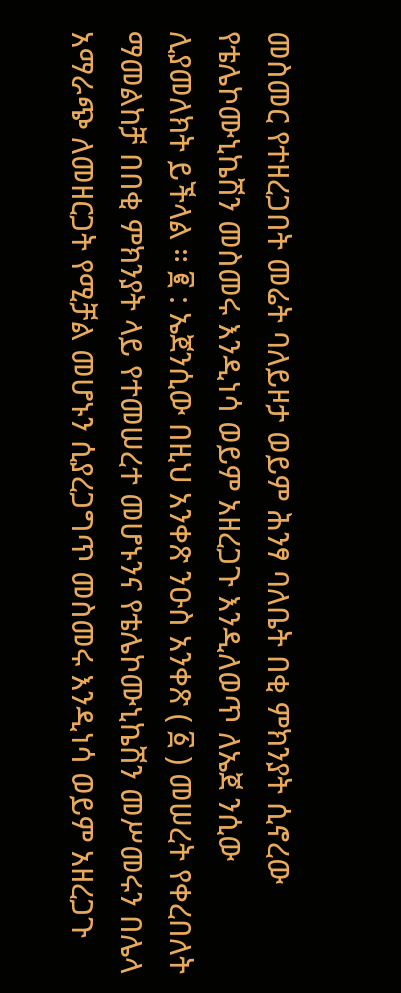መስመር የተዘረጋበት መሬት ባለይዞታ ወይም ሕንፃ ባለቤት በቂ ምክንያት ሲኖረው የቴሌኮሙኒኬሽን መስመሩ እንዲነሳ ወይም አዘረጋጉ እንዲለወጥ ለኤጀ ንሲው ሊያመለክት ይችላል ። ፪ : ኤጀንሲው በዚህ አንቀጽ ንዑስ አንቀጽ ( ፩ ) መሠረት የቀረበለት ማመልከቻ በበቂ ምክንያት ላይ የተመሠረተ መሆኑንና የቴሌኮሙኒኬሽን መሥመሩን በሌላ አማራጭ ለመዘርጋት የሚቻል መሆኑን ሲያረጋግጥ መስመሩ እንዲነሳ ወይም አዘረጋጉ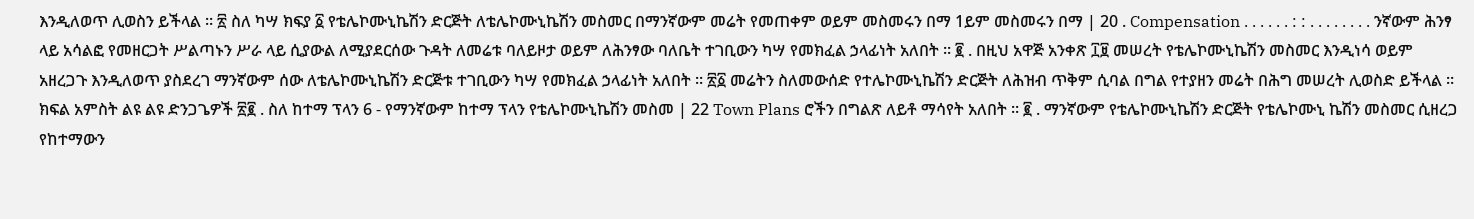እንዲለወጥ ሊወስን ይችላል ። ፳ ስለ ካሣ ክፍያ ፩ የቴሌኮሙኒኬሽን ድርጅት ለቴሌኮሙኒኬሽን መስመር በማንኛውም መሬት የመጠቀም ወይም መስመሩን በማ 1ይም መስመሩን በማ | 20 . Compensation . . . . . . : : . . . . . . . . ንኛውም ሕንፃ ላይ አሳልፎ የመዘርጋት ሥልጣኑን ሥራ ላይ ሲያውል ለሚያደርሰው ጉዳት ለመሬቱ ባለይዞታ ወይም ለሕንፃው ባለቤት ተገቢውን ካሣ የመክፈል ኃላፊነት አለበት ። ፪ . በዚህ አዋጅ አንቀጽ ፲፱ መሠረት የቴሌኮሙኒኬሽን መስመር እንዲነሳ ወይም አዘረጋጉ እንዲለወጥ ያስደረገ ማንኛውም ሰው ለቴሌኮሙኒኬሽን ድርጅቱ ተገቢውን ካሣ የመክፈል ኃላፊነት አለበት ። ፳፩ መሬትን ስለመውሰድ የተሌኮሙኒኬሽን ድርጅት ለሕዝብ ጥቅም ሲባል በግል የተያዘን መሬት በሕግ መሠረት ሊወስድ ይችላል ። ክፍል አምስት ልዩ ልዩ ድንጋጌዎች ፳፪ . ስለ ከተማ ፕላን 6 - የማንኛውም ከተማ ፕላን የቴሌኮሙኒኬሽን መስመ | 22 Town Plans ሮችን በግልጽ ለይቶ ማሳየት አለበት ። ፪ . ማንኛውም የቴሌኮሙኒኬሽን ድርጅት የቴሌኮሙኒ ኬሽን መስመር ሲዘረጋ የከተማውን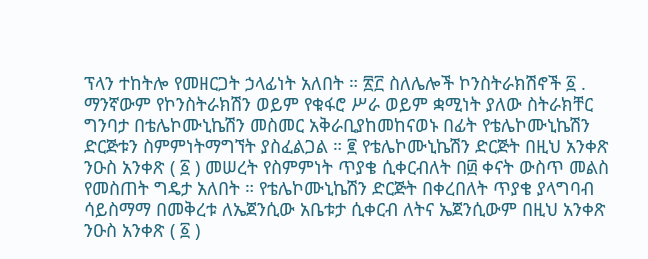ፕላን ተከትሎ የመዘርጋት ኃላፊነት አለበት ። ፳፫ ስለሌሎች ኮንስትራክሽኖች ፩ . ማንኛውም የኮንስትራክሽን ወይም የቁፋሮ ሥራ ወይም ቋሚነት ያለው ስትራክቸር ግንባታ በቴሌኮሙኒኬሽን መስመር አቅራቢያከመከናወኑ በፊት የቴሌኮሙኒኬሽን ድርጅቱን ስምምነትማግኘት ያስፈልጋል ። ፪ የቴሌኮሙኒኬሽን ድርጅት በዚህ አንቀጽ ንዑስ አንቀጽ ( ፩ ) መሠረት የስምምነት ጥያቄ ሲቀርብለት በ፴ ቀናት ውስጥ መልስ የመስጠት ግዴታ አለበት ። የቴሌኮሙኒኬሽን ድርጅት በቀረበለት ጥያቄ ያላግባብ ሳይስማማ በመቅረቱ ለኤጀንሲው አቤቱታ ሲቀርብ ለትና ኤጀንሲውም በዚህ አንቀጽ ንዑስ አንቀጽ ( ፩ )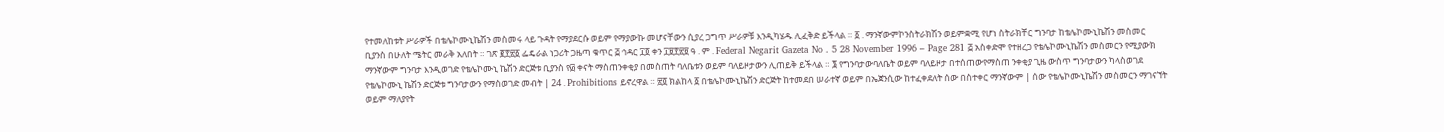የተመለከቱት ሥራዎች በቴሌኮሙኒኬሽን መስመሩ ላይ ጉዳት የማያደርሱ ወይም የማያውኩ መሆናቸውን ሲያረ ጋግጥ ሥራዎቹ እንዲካሄዱ ሊፈቅድ ይችላል ። ፩ . ማንኛውምኮንስትራክሽን ወይምቋሚ የሆነ ስትራክቸር ግንባታ ከቴሌኮሙኒኬሽን መስመር ቢያንስ በሁለት ሜትር መራቅ አለበት ። ገጽ ፪፻፳፩ ፌዴራል ነጋሪት ጋዜጣ ቁጥር ፭ ኅዳር ፲፬ ቀን ፲፱፻፳፱ ዓ . ም . Federal Negarit Gazeta No . 5 28 November 1996 – Page 281 ፭ አስቀድሞ የተዘረጋ የቴሌኮሙኒኬሽን መስመርን የሚያውክ ማንኛውም ግንባታ እንዲወገድ የቴሌኮሙኒ ኬሽን ድርጅቱ ቢያንስ የ፴ ቀናት ማስጠንቀቂያ በመስጠት ባለቤቱን ወይም ባለይዞታውን ሊጠይቅ ይችላል ። ፮ የግንባታውባለቤት ወይም ባለይዞታ በተሰጠውየማስጠ ንቀቂያ ጊዜ ውስጥ ግንባታውን ካላስወገደ የቴሌኮሙኒ ኬሽን ድርጅቱ ግንባታውን የማስወገድ መብት | 24 . Prohibitions ይኖረዋል ። ፳፬ ክልከላ ፩ በቴሌኮሙኒኬሽን ድርጅት ከተመደበ ሠራተኛ ወይም በኤጀንሲው ከተፈቀደለት ሰው በስተቀር ማንኛውም | ሰው የቴሌኮሙኒኬሽን መስመርን ማገናኘት ወይም ማለያየት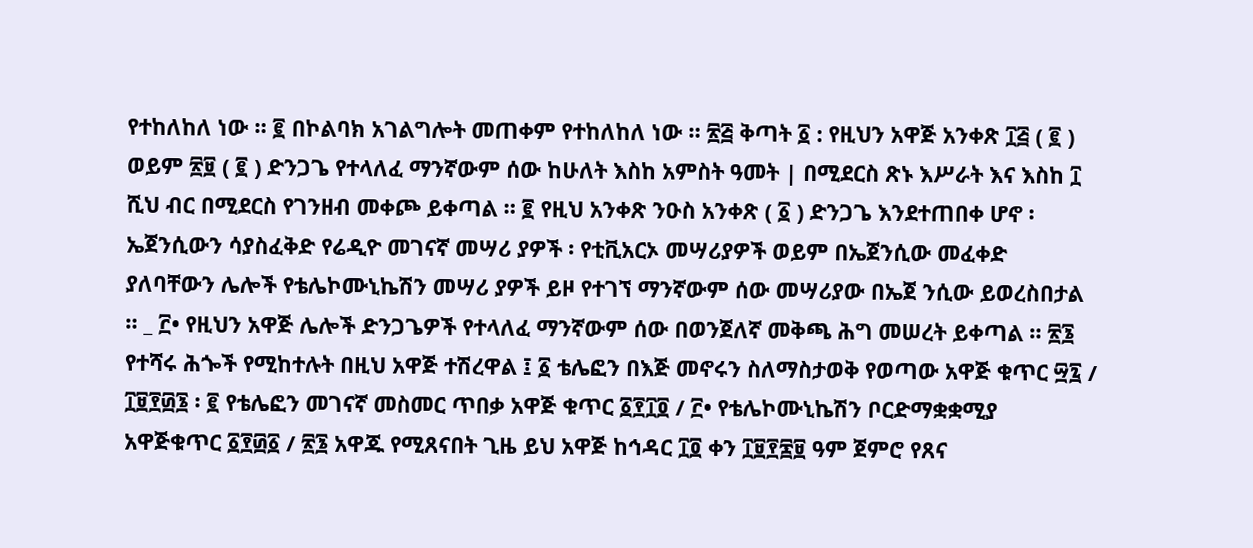የተከለከለ ነው ። ፪ በኮልባክ አገልግሎት መጠቀም የተከለከለ ነው ። ፳፭ ቅጣት ፩ : የዚህን አዋጅ አንቀጽ ፲፭ ( ፪ ) ወይም ፳፱ ( ፪ ) ድንጋጌ የተላለፈ ማንኛውም ሰው ከሁለት እስከ አምስት ዓመት | በሚደርስ ጽኑ እሥራት እና እስከ ፲ ሺህ ብር በሚደርስ የገንዘብ መቀጮ ይቀጣል ። ፪ የዚህ አንቀጽ ንዑስ አንቀጽ ( ፩ ) ድንጋጌ እንደተጠበቀ ሆኖ ፡ ኤጀንሲውን ሳያስፈቅድ የሬዲዮ መገናኛ መሣሪ ያዎች ፡ የቲቪአርኦ መሣሪያዎች ወይም በኤጀንሲው መፈቀድ ያለባቸውን ሌሎች የቴሌኮሙኒኬሽን መሣሪ ያዎች ይዞ የተገኘ ማንኛውም ሰው መሣሪያው በኤጀ ንሲው ይወረስበታል ። _ ፫• የዚህን አዋጅ ሌሎች ድንጋጌዎች የተላለፈ ማንኛውም ሰው በወንጀለኛ መቅጫ ሕግ መሠረት ይቀጣል ። ፳፮ የተሻሩ ሕጐች የሚከተሉት በዚህ አዋጅ ተሽረዋል ፤ ፩ ቴሌፎን በእጅ መኖሩን ስለማስታወቅ የወጣው አዋጅ ቁጥር ፵፯ / ፲፱፻፴፮ ፡ ፪ የቴሌፎን መገናኛ መስመር ጥበቃ አዋጅ ቁጥር ፩፻፲፬ / ፫• የቴሌኮሙኒኬሽን ቦርድማቋቋሚያ አዋጅቁጥር ፩፻፴፩ / ፳፮ አዋጁ የሚጸናበት ጊዜ ይህ አዋጅ ከኅዳር ፲፬ ቀን ፲፱፻፷፱ ዓም ጀምሮ የጸና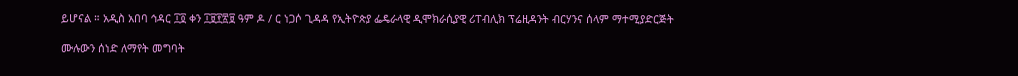ይሆናል ። አዲስ አበባ ኅዳር ፲፬ ቀን ፲፱፻፳፱ ዓም ዶ / ር ነጋሶ ጊዳዳ የኢትዮጵያ ፌዴራላዊ ዲሞክራሲያዊ ሪፐብሊክ ፕሬዚዳንት ብርሃንና ሰላም ማተሚያድርጅት

ሙሉውን ሰነድ ለማየት መግባት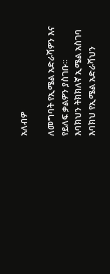አለብዎ

ለመግባት የኢሜል አድራሻዎን እና የይለፍ ቃልዎን ያስገቡ።
እባክህን ትክክለኛ ኢሜል አስገባ
እባክህ የኢሜል አድራሻህን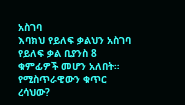አስገባ
እባክህ የይለፍ ቃልህን አስገባ
የይለፍ ቃል ቢያንስ 8 ቁምፊዎች መሆን አለበት።
የሚስጥራዊውን ቁጥር ረሳህው?